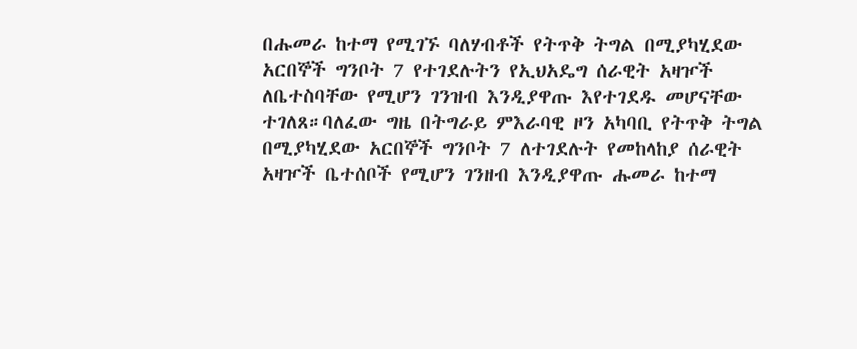በሑመራ ከተማ የሚገኙ ባለሃብቶች የትጥቅ ትግል በሚያካሂደው አርበኞች ግንቦት 7 የተገደሉትን የኢህአዴግ ሰራዊት አዛዦች ለቤተስባቸው የሚሆን ገንዝብ እንዲያዋጡ እየተገደዱ መሆናቸው ተገለጸ።ባለፈው ግዜ በትግራይ ምእራባዊ ዞን አካባቢ የትጥቅ ትግል በሚያካሂደው አርበኞች ግንቦት 7 ለተገደሉት የመከላከያ ሰራዊት አዛዦች ቤተሰቦች የሚሆን ገንዘብ እንዲያዋጡ ሑመራ ከተማ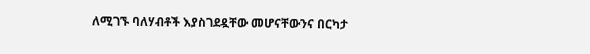ለሚገኙ ባለሃብቶች እያስገደዷቸው መሆናቸውንና በርካታ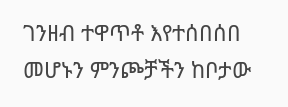ገንዘብ ተዋጥቶ እየተሰበሰበ መሆኑን ምንጮቻችን ከቦታው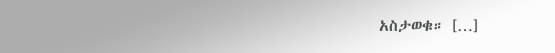አስታወቁ። […]